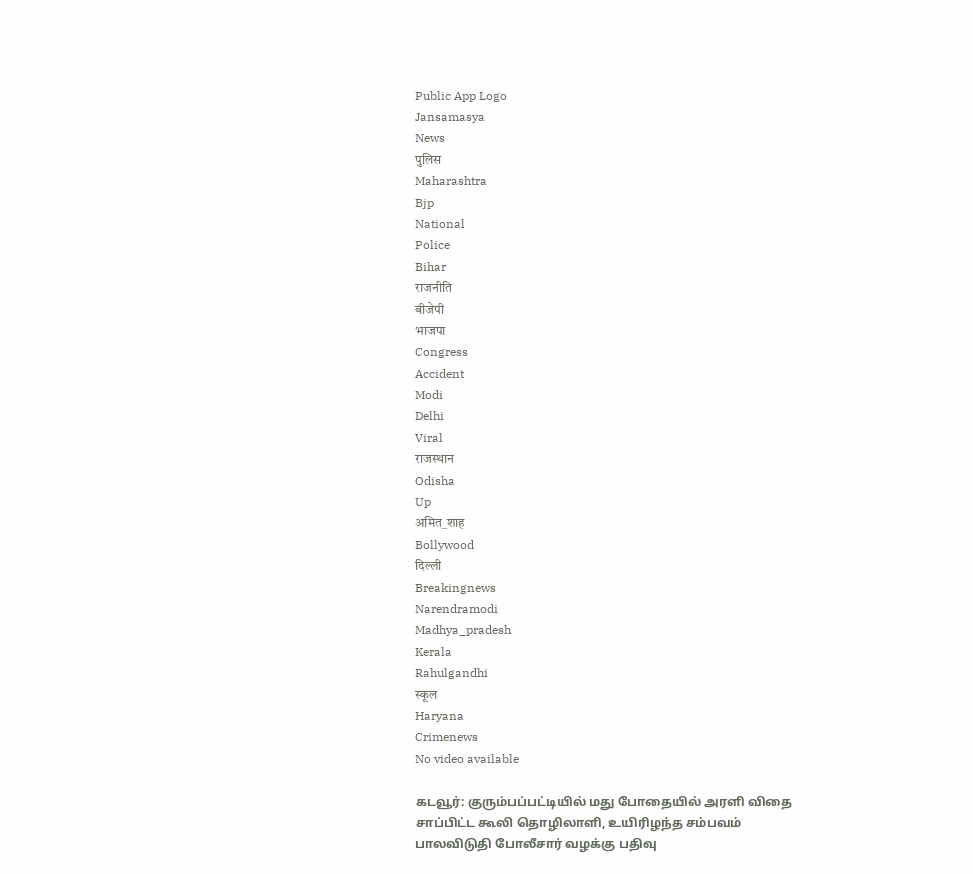Public App Logo
Jansamasya
News
पुलिस
Maharashtra
Bjp
National
Police
Bihar
राजनीति
बीजेपी
भाजपा
Congress
Accident
Modi
Delhi
Viral
राजस्थान
Odisha
Up
अमित_शाह
Bollywood
दिल्ली
Breakingnews
Narendramodi
Madhya_pradesh
Kerala
Rahulgandhi
स्कूल
Haryana
Crimenews
No video available

கடவூர்: குரும்பப்பட்டியில் மது போதையில் அரளி விதை சாப்பிட்ட கூலி தொழிலாளி, உயிரிழந்த சம்பவம் பாலவிடுதி போலீசார் வழக்கு பதிவு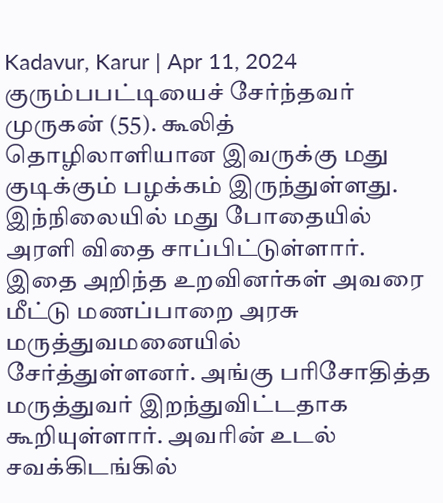Kadavur, Karur | Apr 11, 2024
குரும்பபட்டியைச் சேர்ந்தவர் முருகன் (55). கூலித் தொழிலாளியான இவருக்கு மது குடிக்கும் பழக்கம் இருந்துள்ளது. இந்நிலையில் மது போதையில் அரளி விதை சாப்பிட்டுள்ளார். இதை அறிந்த உறவினர்கள் அவரை மீட்டு மணப்பாறை அரசு மருத்துவமனையில் சேர்த்துள்ளனர். அங்கு பரிசோதித்த மருத்துவர் இறந்துவிட்டதாக கூறியுள்ளார். அவரின் உடல் சவக்கிடங்கில்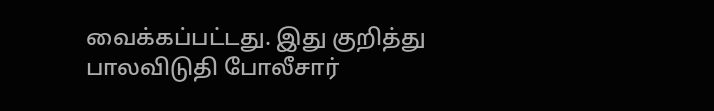வைக்கப்பட்டது. இது குறித்து பாலவிடுதி போலீசார்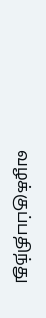வழக்குப்பதிந்து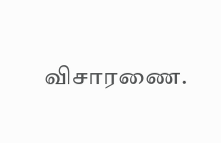விசாரணை.